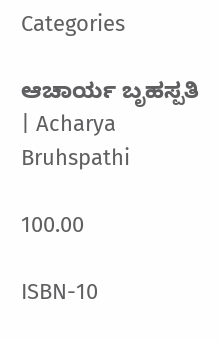Categories

ಆಚಾರ್ಯ ಬೃಹಸ್ಪತಿ | Acharya Bruhspathi

100.00

ISBN-10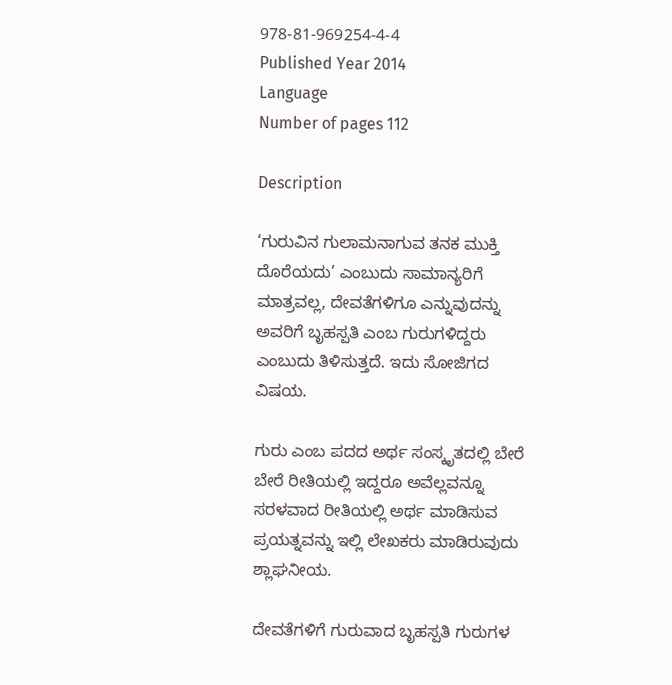978-81-969254-4-4
Published Year 2014
Language
Number of pages 112

Description

‘ಗುರುವಿನ ಗುಲಾಮನಾಗುವ ತನಕ ಮುಕ್ತಿ ದೊರೆಯದು’ ಎಂಬುದು ಸಾಮಾನ್ಯರಿಗೆ ಮಾತ್ರವಲ್ಲ, ದೇವತೆಗಳಿಗೂ ಎನ್ನುವುದನ್ನು ಅವರಿಗೆ ಬೃಹಸ್ಪತಿ ಎಂಬ ಗುರುಗಳಿದ್ದರು ಎಂಬುದು ತಿಳಿಸುತ್ತದೆ. ಇದು ಸೋಜಿಗದ ವಿಷಯ.

ಗುರು ಎಂಬ ಪದದ ಅರ್ಥ ಸಂಸ್ಕೃತದಲ್ಲಿ ಬೇರೆ ಬೇರೆ ರೀತಿಯಲ್ಲಿ ಇದ್ದರೂ ಅವೆಲ್ಲವನ್ನೂ ಸರಳವಾದ ರೀತಿಯಲ್ಲಿ ಅರ್ಥ ಮಾಡಿಸುವ ಪ್ರಯತ್ನವನ್ನು ಇಲ್ಲಿ ಲೇಖಕರು ಮಾಡಿರುವುದು ಶ್ಲಾಘನೀಯ.

ದೇವತೆಗಳಿಗೆ ಗುರುವಾದ ಬೃಹಸ್ಪತಿ ಗುರುಗಳ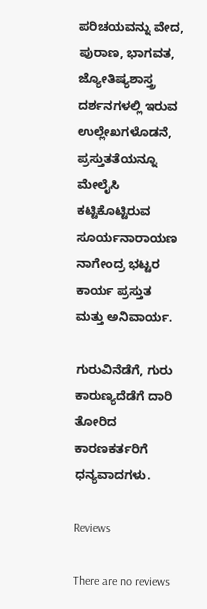ಪರಿಚಯವನ್ನು ವೇದ, ಪುರಾಣ, ಭಾಗವತ, ಜ್ಯೋತಿಷ್ಯಶಾಸ್ತ್ರ ದರ್ಶನಗಳಲ್ಲಿ ಇರುವ ಉಲ್ಲೇಖಗಳೊಡನೆ, ಪ್ರಸ್ತುತತೆಯನ್ನೂ ಮೇಲೈಸಿ ಕಟ್ಟಿಕೊಟ್ಟಿರುವ ಸೂರ್ಯನಾರಾಯಣ ನಾಗೇಂದ್ರ ಭಟ್ಟರ ಕಾರ್ಯ ಪ್ರಸ್ತುತ ಮತ್ತು ಅನಿವಾರ್ಯ.

ಗುರುವಿನೆಡೆಗೆ, ಗುರು ಕಾರುಣ್ಯದೆಡೆಗೆ ದಾರಿ ತೋರಿದ ಕಾರಣಕರ್ತರಿಗೆ ಧನ್ಯವಾದಗಳು.

Reviews

There are no reviews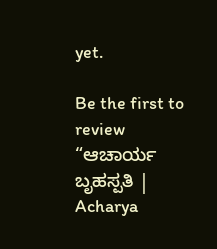yet.

Be the first to review “ಆಚಾರ್ಯ ಬೃಹಸ್ಪತಿ | Acharya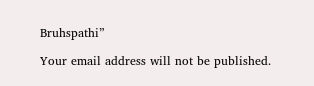Bruhspathi”

Your email address will not be published.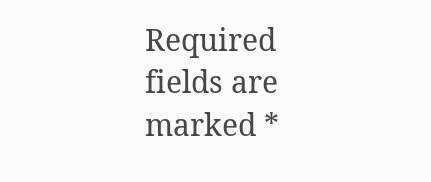Required fields are marked *